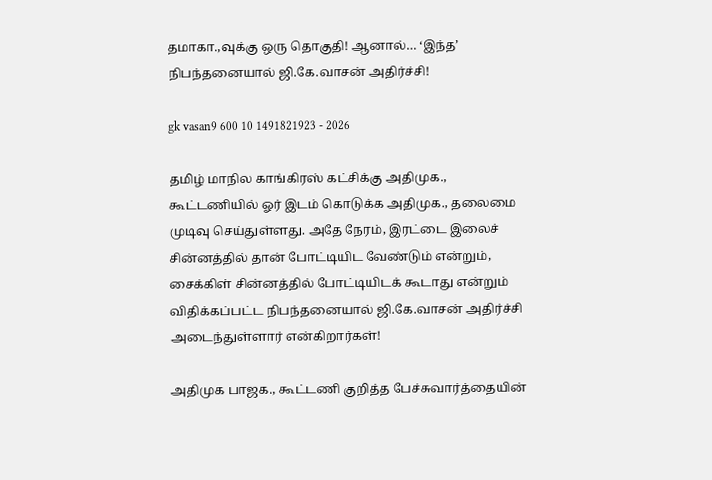தமாகா.,வுக்கு ஒரு தொகுதி! ஆனால்… ‘இந்த’ நிபந்தனையால் ஜி.கே.வாசன் அதிர்ச்சி!

gk vasan9 600 10 1491821923 - 2026

தமிழ் மாநில காங்கிரஸ் கட்சிக்கு அதிமுக., கூட்டணியில் ஓர் இடம் கொடுக்க அதிமுக., தலைமை முடிவு செய்துள்ளது. அதே நேரம், இரட்டை இலைச் சின்னத்தில் தான் போட்டியிட வேண்டும் என்றும், சைக்கிள் சின்னத்தில் போட்டியிடக் கூடாது என்றும் விதிக்கப்பட்ட நிபந்தனையால் ஜி.கே.வாசன் அதிர்ச்சி அடைந்துள்ளார் என்கிறார்கள்!

அதிமுக பாஜக., கூட்டணி குறித்த பேச்சுவார்த்தையின்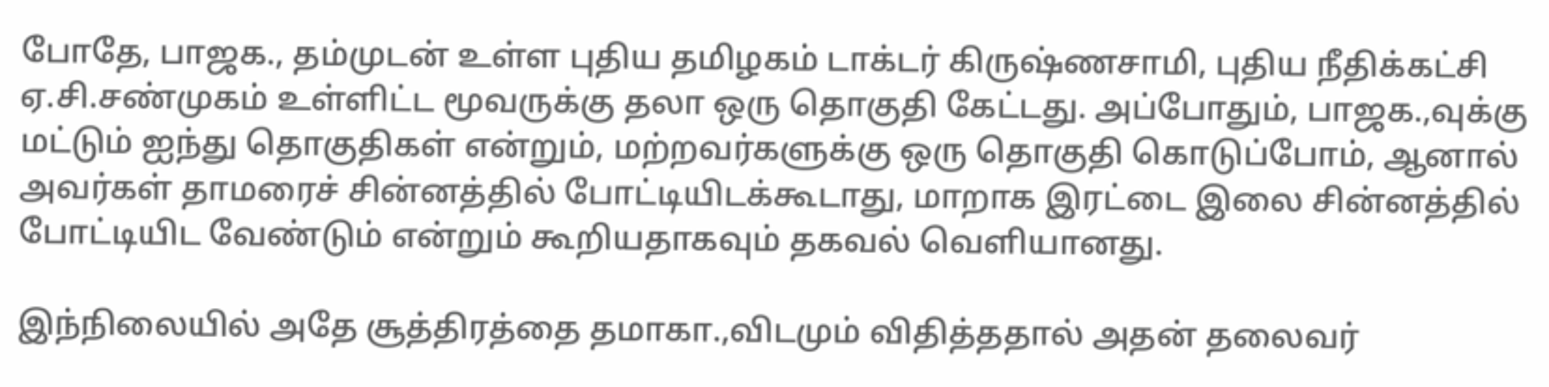போதே, பாஜக., தம்முடன் உள்ள புதிய தமிழகம் டாக்டர் கிருஷ்ணசாமி, புதிய நீதிக்கட்சி ஏ.சி.சண்முகம் உள்ளிட்ட மூவருக்கு தலா ஒரு தொகுதி கேட்டது. அப்போதும், பாஜக.,வுக்கு மட்டும் ஐந்து தொகுதிகள் என்றும், மற்றவர்களுக்கு ஒரு தொகுதி கொடுப்போம், ஆனால் அவர்கள் தாமரைச் சின்னத்தில் போட்டியிடக்கூடாது, மாறாக இரட்டை இலை சின்னத்தில் போட்டியிட வேண்டும் என்றும் கூறியதாகவும் தகவல் வெளியானது.

இந்நிலையில் அதே சூத்திரத்தை தமாகா.,விடமும் விதித்ததால் அதன் தலைவர்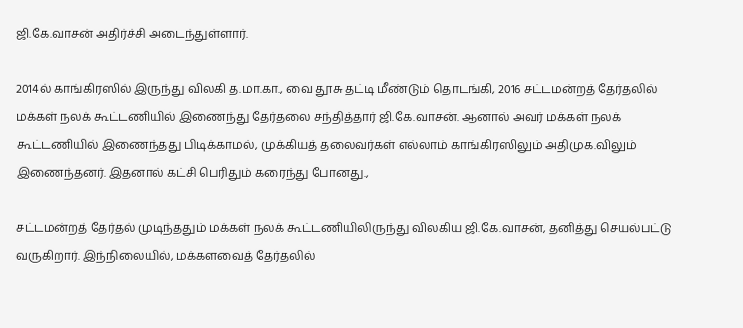ஜி.கே.வாசன் அதிர்ச்சி அடைந்துள்ளார்.

2014ல் காங்கிரஸில் இருந்து விலகி த.மா.கா., வை தூசு தட்டி மீண்டும் தொடங்கி, 2016 சட்டமன்றத் தேர்தலில் மக்கள் நலக் கூட்டணியில் இணைந்து தேர்தலை சந்தித்தார் ஜி.கே.வாசன். ஆனால் அவர் மக்கள் நலக் கூட்டணியில் இணைந்தது பிடிக்காமல், முக்கியத் தலைவர்கள் எல்லாம் காங்கிரஸிலும் அதிமுக.விலும் இணைந்தனர். இதனால் கட்சி பெரிதும் கரைந்து போனது.,

சட்டமன்றத் தேர்தல் முடிந்ததும் மக்கள் நலக் கூட்டணியிலிருந்து விலகிய ஜி.கே.வாசன், தனித்து செயல்பட்டு வருகிறார். இந்நிலையில், மக்களவைத் தேர்தலில்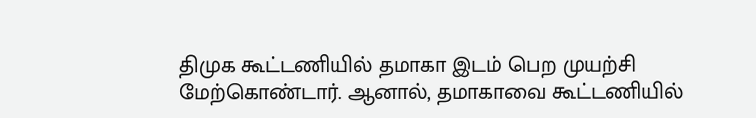திமுக கூட்டணியில் தமாகா இடம் பெற முயற்சி மேற்கொண்டார். ஆனால், தமாகாவை கூட்டணியில்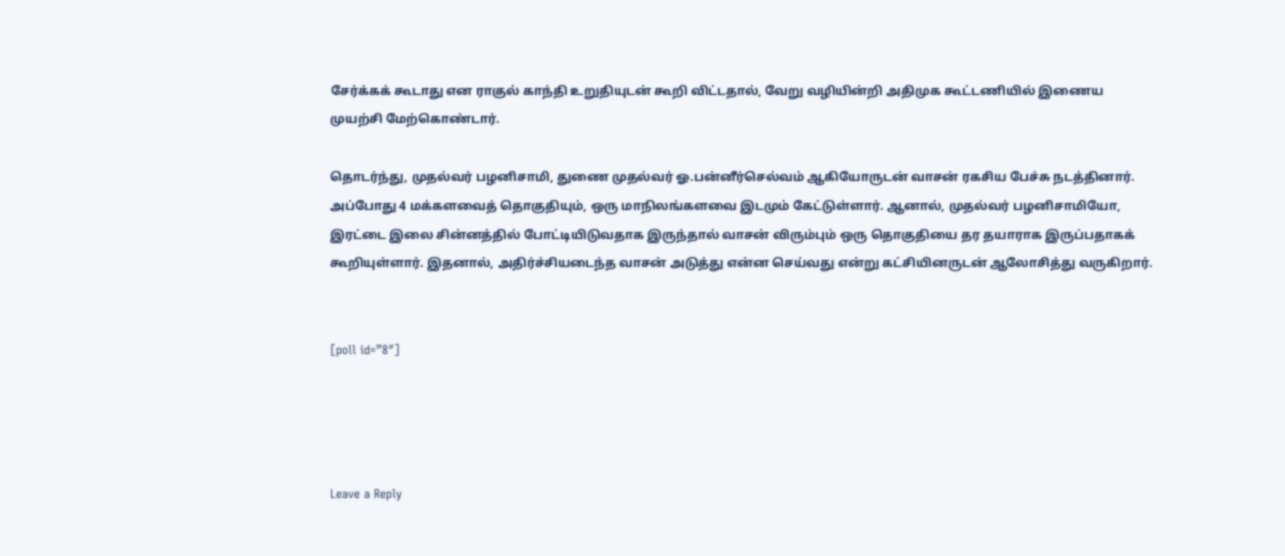சேர்க்கக் கூடாது என ராகுல் காந்தி உறுதியுடன் கூறி விட்டதால், வேறு வழியின்றி அதிமுக கூட்டணியில் இணைய முயற்சி மேற்கொண்டார்.

தொடர்ந்து, முதல்வர் பழனிசாமி, துணை முதல்வர் ஓ.பன்னீர்செல்வம் ஆகியோருடன் வாசன் ரகசிய பேச்சு நடத்தினார். அப்போது 4 மக்களவைத் தொகுதியும், ஒரு மாநிலங்களவை இடமும் கேட்டுள்ளார். ஆனால், முதல்வர் பழனிசாமியோ, இரட்டை இலை சின்னத்தில் போட்டியிடுவதாக இருந்தால் வாசன் விரும்பும் ஒரு தொகுதியை தர தயாராக இருப்பதாகக் கூறியுள்ளார். இதனால், அதிர்ச்சியடைந்த வாசன் அடுத்து என்ன செய்வது என்று கட்சியினருடன் ஆலோசித்து வருகிறார்.


[poll id=”8″]




Leave a Reply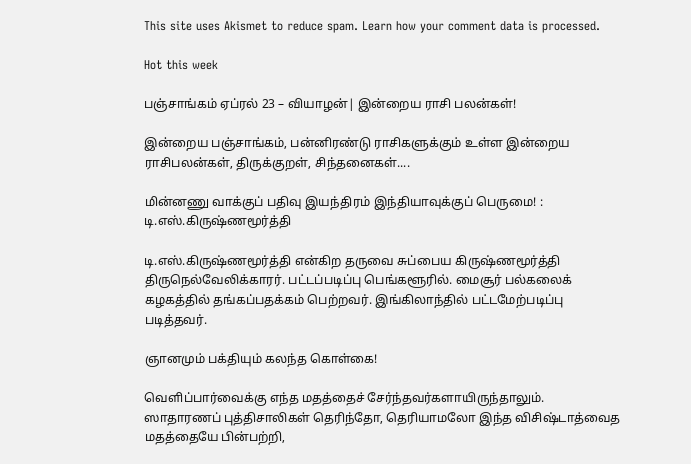This site uses Akismet to reduce spam. Learn how your comment data is processed.

Hot this week

பஞ்சாங்கம் ஏப்ரல் 23 – வியாழன்| இன்றைய ராசி பலன்கள்!

இன்றைய பஞ்சாங்கம், பன்னிரண்டு ராசிகளுக்கும் உள்ள இன்றைய ராசிபலன்கள், திருக்குறள், சிந்தனைகள்....

மின்னணு வாக்குப் பதிவு இயந்திரம் இந்தியாவுக்குப் பெருமை! : டி.எஸ்.கிருஷ்ணமூர்த்தி

டி.எஸ்.கிருஷ்ணமூர்த்தி என்கிற தருவை சுப்பைய கிருஷ்ணமூர்த்தி திருநெல்வேலிக்காரர். பட்டப்படிப்பு பெங்களூரில். மைசூர் பல்கலைக் கழகத்தில் தங்கப்பதக்கம் பெற்றவர். இங்கிலாந்தில் பட்டமேற்படிப்பு படித்தவர்.

ஞானமும் பக்தியும் கலந்த கொள்கை!

வெளிப்பார்வைக்கு எந்த மதத்தைச் சேர்ந்தவர்களாயிருந்தாலும். ஸாதாரணப் புத்திசாலிகள் தெரிந்தோ, தெரியாமலோ இந்த விசிஷ்டாத்வைத மதத்தையே பின்பற்றி,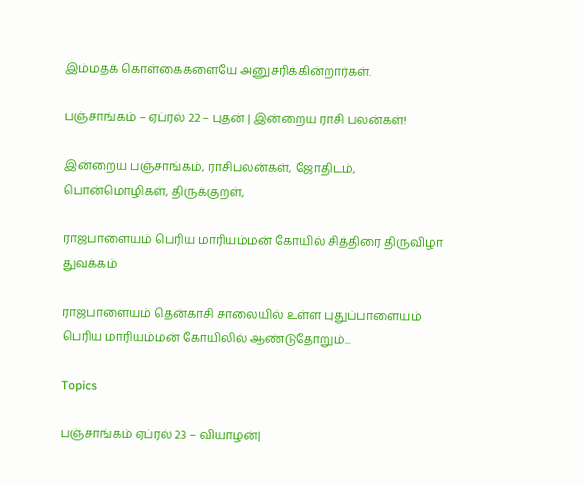இம்மதக் கொள்கைகளையே அனுசரிக்கின்றார்கள்.

பஞ்சாங்கம் – ஏப்ரல் 22 – புதன் | இன்றைய ராசி பலன்கள்!

இன்றைய பஞ்சாங்கம், ராசிபலன்கள், ஜோதிடம், பொன்மொழிகள், திருக்குறள்,

ராஜபாளையம் பெரிய மாரியம்மன் கோயில் சித்திரை திருவிழா துவக்கம்

ராஜபாளையம் தென்காசி சாலையில் உள்ள புதுப்பாளையம் பெரிய மாரியம்மன் கோயிலில் ஆண்டுதோறும்...

Topics

பஞ்சாங்கம் ஏப்ரல் 23 – வியாழன்|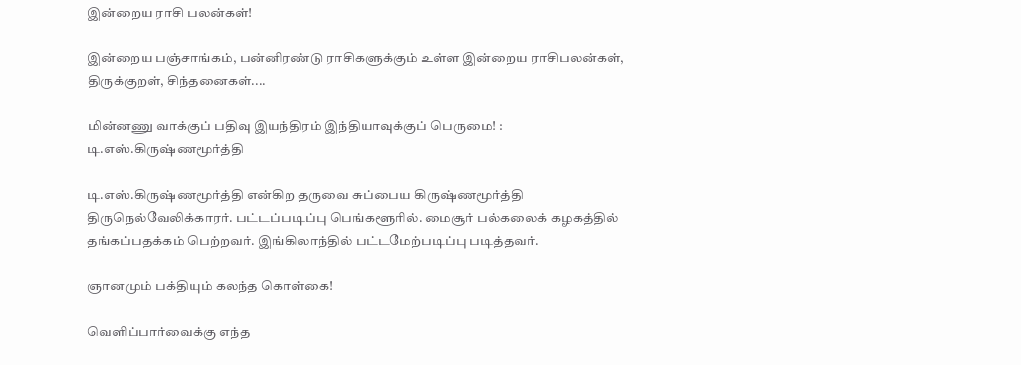இன்றைய ராசி பலன்கள்!

இன்றைய பஞ்சாங்கம், பன்னிரண்டு ராசிகளுக்கும் உள்ள இன்றைய ராசிபலன்கள், திருக்குறள், சிந்தனைகள்....

மின்னணு வாக்குப் பதிவு இயந்திரம் இந்தியாவுக்குப் பெருமை! : டி.எஸ்.கிருஷ்ணமூர்த்தி

டி.எஸ்.கிருஷ்ணமூர்த்தி என்கிற தருவை சுப்பைய கிருஷ்ணமூர்த்தி திருநெல்வேலிக்காரர். பட்டப்படிப்பு பெங்களூரில். மைசூர் பல்கலைக் கழகத்தில் தங்கப்பதக்கம் பெற்றவர். இங்கிலாந்தில் பட்டமேற்படிப்பு படித்தவர்.

ஞானமும் பக்தியும் கலந்த கொள்கை!

வெளிப்பார்வைக்கு எந்த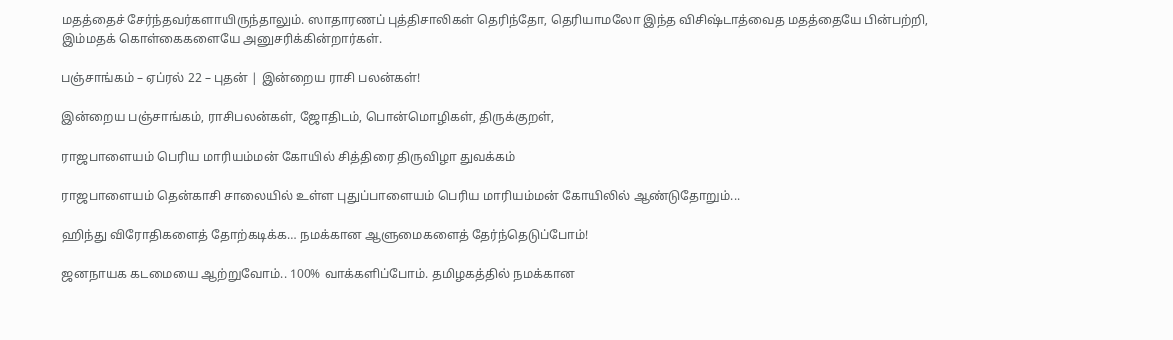மதத்தைச் சேர்ந்தவர்களாயிருந்தாலும். ஸாதாரணப் புத்திசாலிகள் தெரிந்தோ, தெரியாமலோ இந்த விசிஷ்டாத்வைத மதத்தையே பின்பற்றி, இம்மதக் கொள்கைகளையே அனுசரிக்கின்றார்கள்.

பஞ்சாங்கம் – ஏப்ரல் 22 – புதன் | இன்றைய ராசி பலன்கள்!

இன்றைய பஞ்சாங்கம், ராசிபலன்கள், ஜோதிடம், பொன்மொழிகள், திருக்குறள்,

ராஜபாளையம் பெரிய மாரியம்மன் கோயில் சித்திரை திருவிழா துவக்கம்

ராஜபாளையம் தென்காசி சாலையில் உள்ள புதுப்பாளையம் பெரிய மாரியம்மன் கோயிலில் ஆண்டுதோறும்...

ஹிந்து விரோதிகளைத் தோற்கடிக்க… நமக்கான ஆளுமைகளைத் தேர்ந்தெடுப்போம்!

ஜனநாயக கடமையை ஆற்றுவோம்.. 100% வாக்களிப்போம். தமிழகத்தில் நமக்கான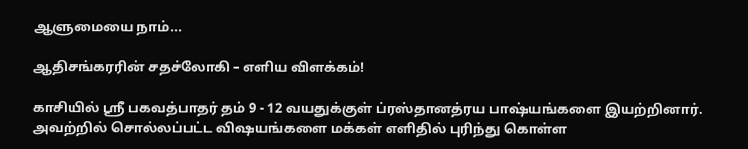ஆளுமையை நாம்...

ஆதிசங்கரரின் சதச்லோகி – எளிய விளக்கம்!

காசியில் ஸ்ரீ பகவத்பாதர் தம் 9 - 12 வயதுக்குள் ப்ரஸ்தானத்ரய பாஷ்யங்களை இயற்றினார். அவற்றில் சொல்லப்பட்ட விஷயங்களை மக்கள் எளிதில் புரிந்து கொள்ள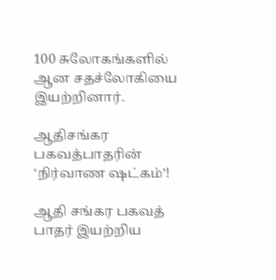100 சுலோகங்களில் ஆன சதச்லோகியை இயற்றினார்.

ஆதிசங்கர பகவத்பாதரின் ‘நிர்வாண ஷட்கம்’!

ஆதி சங்கர பகவத் பாதர் இயற்றிய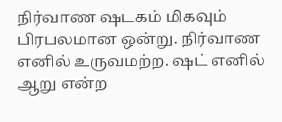நிர்வாண ஷடகம் மிகவும் பிரபலமான ஒன்று. நிர்வாண எனில் உருவமற்ற. ஷட் எனில் ஆறு என்ற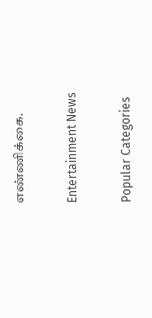எண்ணிக்கை.

Entertainment News

Popular Categories